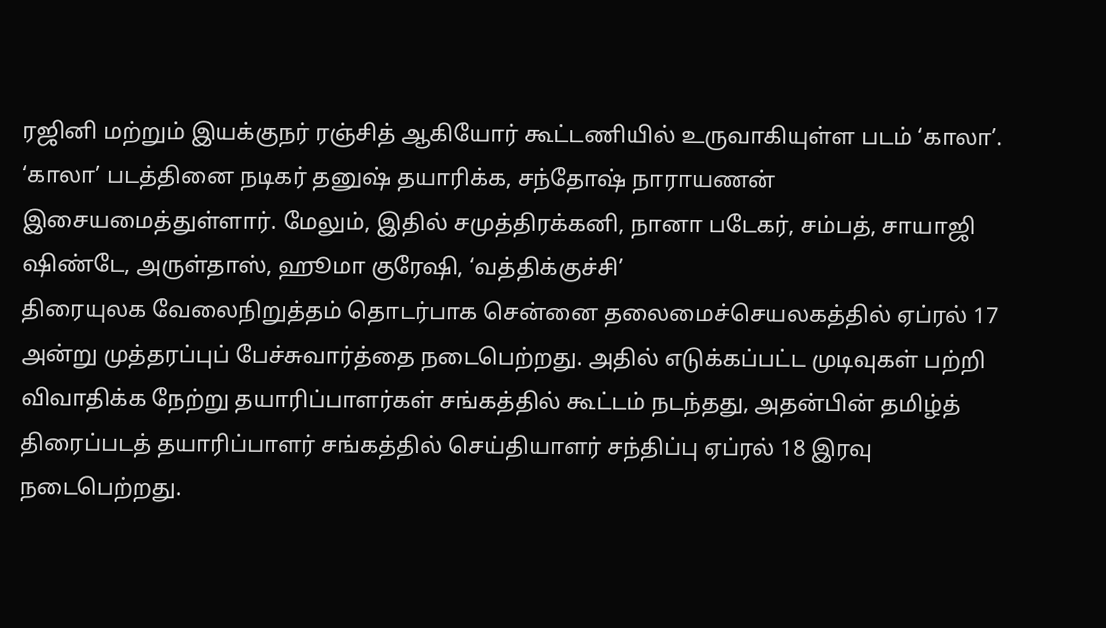ரஜினி மற்றும் இயக்குநர் ரஞ்சித் ஆகியோர் கூட்டணியில் உருவாகியுள்ள படம் ‘காலா’. ‘காலா’ படத்தினை நடிகர் தனுஷ் தயாரிக்க, சந்தோஷ் நாராயணன் இசையமைத்துள்ளார். மேலும், இதில் சமுத்திரக்கனி, நானா படேகர், சம்பத், சாயாஜி ஷிண்டே, அருள்தாஸ், ஹூமா குரேஷி, ‘வத்திக்குச்சி’
திரையுலக வேலைநிறுத்தம் தொடர்பாக சென்னை தலைமைச்செயலகத்தில் ஏப்ரல் 17 அன்று முத்தரப்புப் பேச்சுவார்த்தை நடைபெற்றது. அதில் எடுக்கப்பட்ட முடிவுகள் பற்றி விவாதிக்க நேற்று தயாரிப்பாளர்கள் சங்கத்தில் கூட்டம் நடந்தது, அதன்பின் தமிழ்த் திரைப்படத் தயாரிப்பாளர் சங்கத்தில் செய்தியாளர் சந்திப்பு ஏப்ரல் 18 இரவு நடைபெற்றது.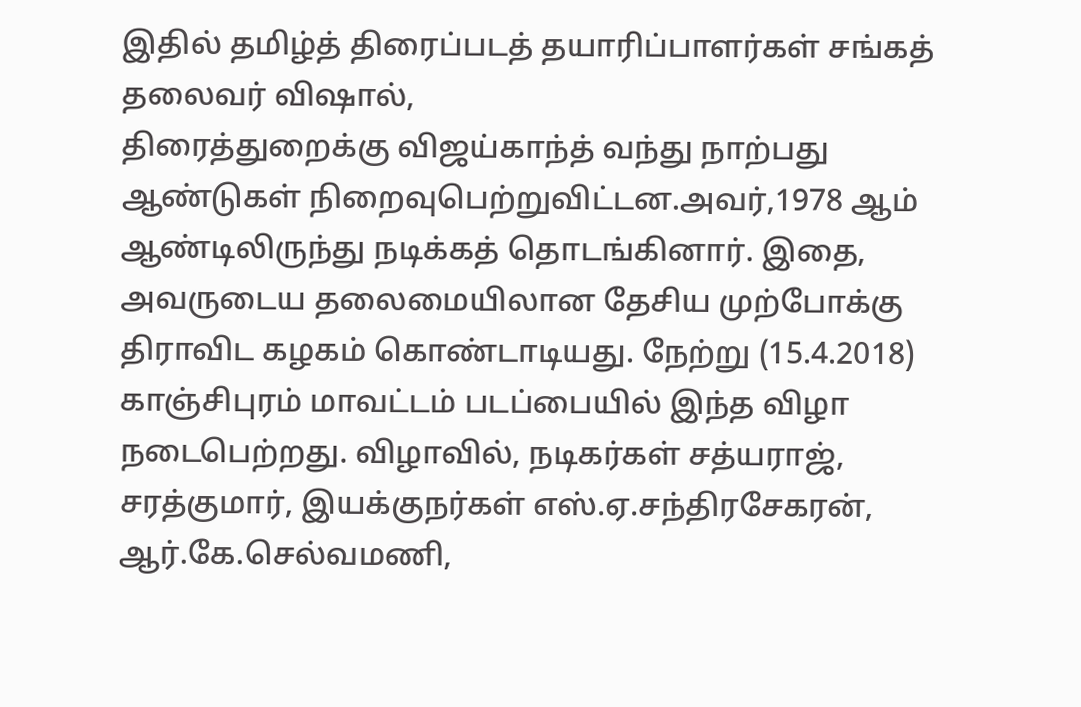இதில் தமிழ்த் திரைப்படத் தயாரிப்பாளர்கள் சங்கத் தலைவர் விஷால்,
திரைத்துறைக்கு விஜய்காந்த் வந்து நாற்பது ஆண்டுகள் நிறைவுபெற்றுவிட்டன.அவர்,1978 ஆம் ஆண்டிலிருந்து நடிக்கத் தொடங்கினார். இதை, அவருடைய தலைமையிலான தேசிய முற்போக்கு திராவிட கழகம் கொண்டாடியது. நேற்று (15.4.2018) காஞ்சிபுரம் மாவட்டம் படப்பையில் இந்த விழா நடைபெற்றது. விழாவில், நடிகர்கள் சத்யராஜ், சரத்குமார், இயக்குநர்கள் எஸ்.ஏ.சந்திரசேகரன், ஆர்.கே.செல்வமணி,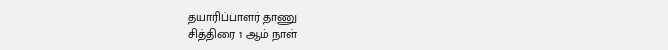தயாரிப்பாளர் தாணு
சித்திரை 1 ஆம் நாள்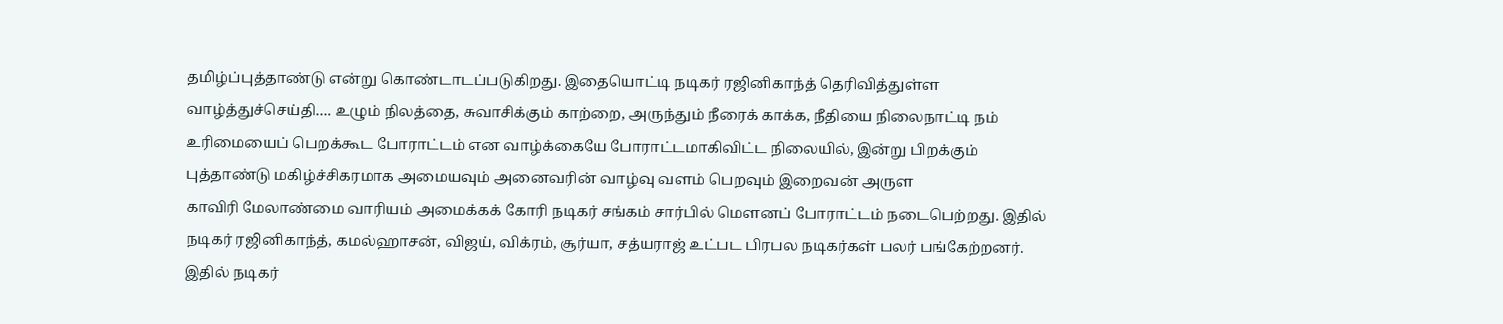தமிழ்ப்புத்தாண்டு என்று கொண்டாடப்படுகிறது. இதையொட்டி நடிகர் ரஜினிகாந்த் தெரிவித்துள்ள வாழ்த்துச்செய்தி…. உழும் நிலத்தை, சுவாசிக்கும் காற்றை, அருந்தும் நீரைக் காக்க, நீதியை நிலைநாட்டி நம் உரிமையைப் பெறக்கூட போராட்டம் என வாழ்க்கையே போராட்டமாகிவிட்ட நிலையில், இன்று பிறக்கும் புத்தாண்டு மகிழ்ச்சிகரமாக அமையவும் அனைவரின் வாழ்வு வளம் பெறவும் இறைவன் அருள
காவிரி மேலாண்மை வாரியம் அமைக்கக் கோரி நடிகர் சங்கம் சார்பில் மௌனப் போராட்டம் நடைபெற்றது. இதில் நடிகர் ரஜினிகாந்த், கமல்ஹாசன், விஜய், விக்ரம், சூர்யா, சத்யராஜ் உட்பட பிரபல நடிகர்கள் பலர் பங்கேற்றனர். இதில் நடிகர்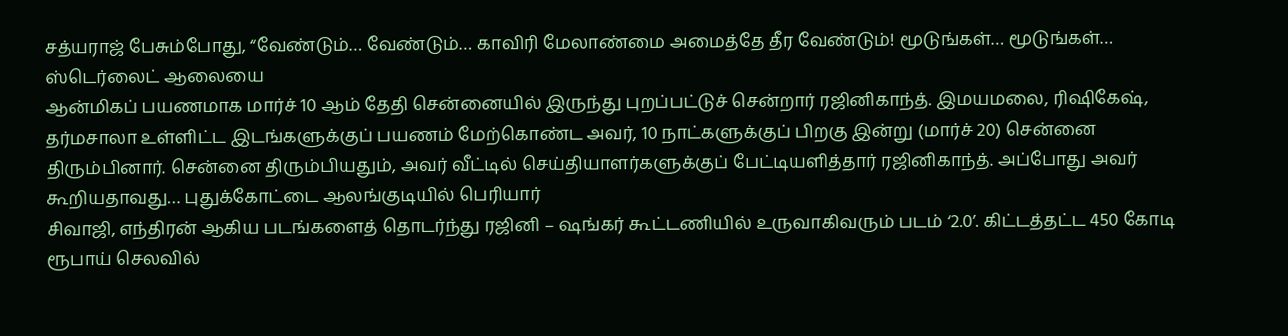சத்யராஜ் பேசும்போது, “வேண்டும்… வேண்டும்… காவிரி மேலாண்மை அமைத்தே தீர வேண்டும்! மூடுங்கள்… மூடுங்கள்… ஸ்டெர்லைட் ஆலையை
ஆன்மிகப் பயணமாக மார்ச் 10 ஆம் தேதி சென்னையில் இருந்து புறப்பட்டுச் சென்றார் ரஜினிகாந்த். இமயமலை, ரிஷிகேஷ், தர்மசாலா உள்ளிட்ட இடங்களுக்குப் பயணம் மேற்கொண்ட அவர், 10 நாட்களுக்குப் பிறகு இன்று (மார்ச் 20) சென்னை திரும்பினார். சென்னை திரும்பியதும், அவர் வீட்டில் செய்தியாளர்களுக்குப் பேட்டியளித்தார் ரஜினிகாந்த். அப்போது அவர் கூறியதாவது… புதுக்கோட்டை ஆலங்குடியில் பெரியார்
சிவாஜி, எந்திரன் ஆகிய படங்களைத் தொடர்ந்து ரஜினி – ஷங்கர் கூட்டணியில் உருவாகிவரும் படம் ‘2.0’. கிட்டத்தட்ட 450 கோடி ரூபாய் செலவில்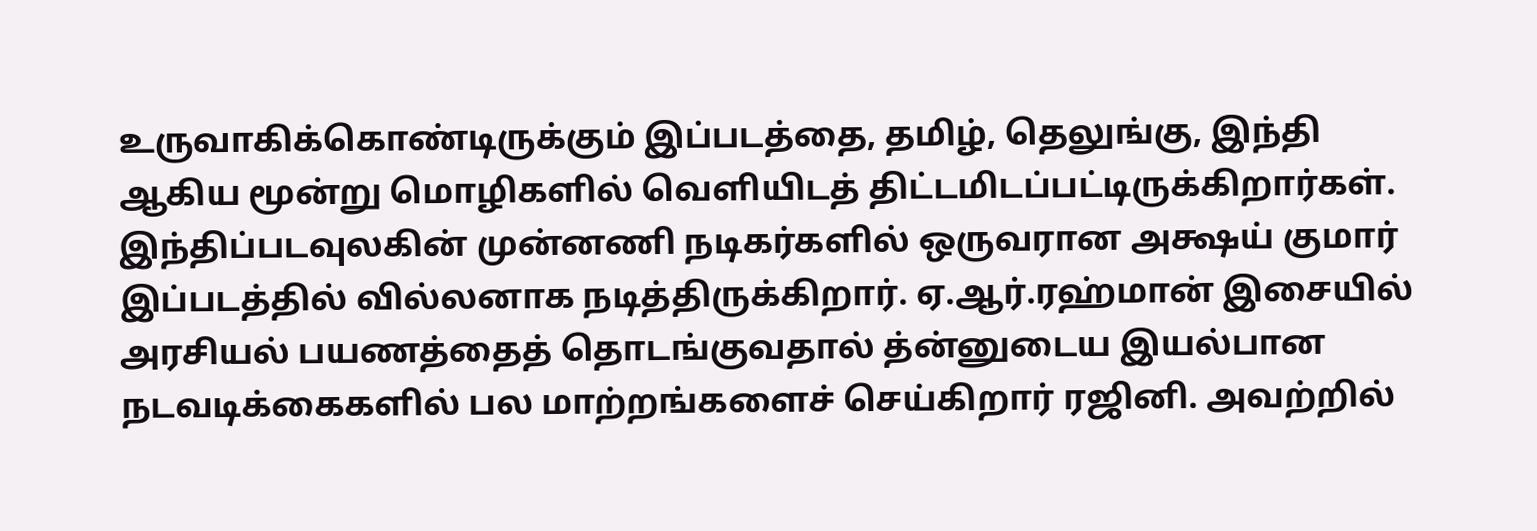உருவாகிக்கொண்டிருக்கும் இப்படத்தை, தமிழ், தெலுங்கு, இந்தி ஆகிய மூன்று மொழிகளில் வெளியிடத் திட்டமிடப்பட்டிருக்கிறார்கள். இந்திப்படவுலகின் முன்னணி நடிகர்களில் ஒருவரான அக்ஷய் குமார் இப்படத்தில் வில்லனாக நடித்திருக்கிறார். ஏ.ஆர்.ரஹ்மான் இசையில்
அரசியல் பயணத்தைத் தொடங்குவதால் த்ன்னுடைய இயல்பான நடவடிக்கைகளில் பல மாற்றங்களைச் செய்கிறார் ரஜினி. அவற்றில்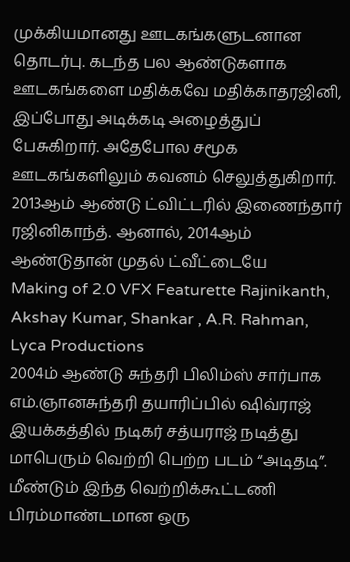முக்கியமானது ஊடகங்களுடனான தொடர்பு. கடந்த பல ஆண்டுகளாக ஊடகங்களை மதிக்கவே மதிக்காதரஜினி, இப்போது அடிக்கடி அழைத்துப் பேசுகிறார். அதேபோல சமூக ஊடகங்களிலும் கவனம் செலுத்துகிறார். 2013ஆம் ஆண்டு ட்விட்டரில் இணைந்தார் ரஜினிகாந்த். ஆனால், 2014ஆம் ஆண்டுதான் முதல் ட்வீட்டையே
Making of 2.0 VFX Featurette Rajinikanth, Akshay Kumar, Shankar , A.R. Rahman, Lyca Productions
2004ம் ஆண்டு சுந்தரி பிலிம்ஸ் சார்பாக எம்.ஞானசுந்தரி தயாரிப்பில் ஷிவ்ராஜ் இயக்கத்தில் நடிகர் சத்யராஜ் நடித்து மாபெரும் வெற்றி பெற்ற படம் “அடிதடி”. மீண்டும் இந்த வெற்றிக்கூட்டணி பிரம்மாண்டமான ஒரு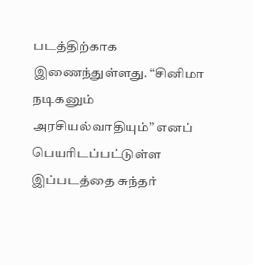படத்திற்காக இணைந்துள்ளது. “சினிமா நடிகனும் அரசியல்வாதியும்” எனப் பெயரிடப்பட்டுள்ள இப்படத்தை சுந்தர்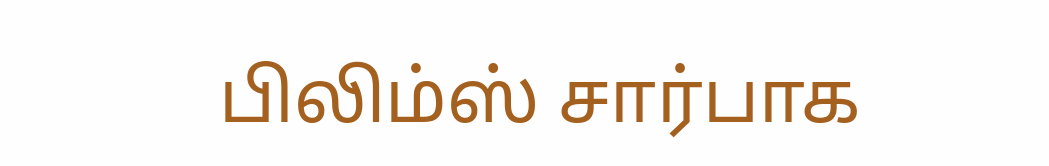பிலிம்ஸ் சார்பாக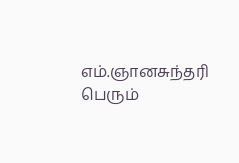எம்.ஞானசுந்தரி பெரும்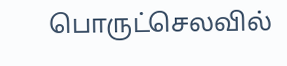பொருட்செலவில்